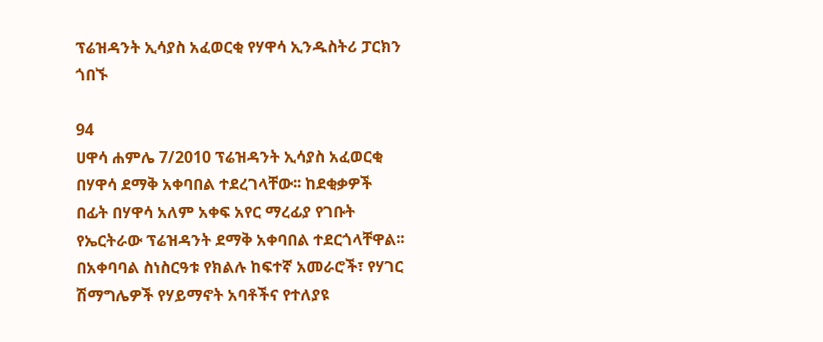ፕሬዝዳንት ኢሳያስ አፈወርቂ የሃዋሳ ኢንዱስትሪ ፓርክን ጎበኙ

94
ሀዋሳ ሐምሌ 7/2010 ፕሬዝዳንት ኢሳያስ አፈወርቂ በሃዋሳ ደማቅ አቀባበል ተደረገላቸው፡፡ ከደቂቃዎች በፊት በሃዋሳ አለም አቀፍ አየር ማረፊያ የገቡት የኤርትራው ፕሬዝዳንት ደማቅ አቀባበል ተደርጎላቸዋል፡፡ በአቀባባል ስነስርዓቱ የክልሉ ከፍተኛ አመራሮች፣ የሃገር ሽማግሌዎች የሃይማኖት አባቶችና የተለያዩ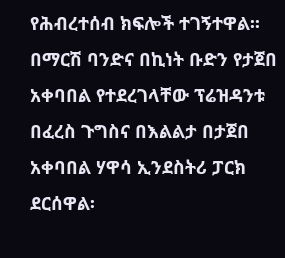የሕብረተሰብ ክፍሎች ተገኝተዋል፡፡ በማርሽ ባንድና በኪነት ቡድን የታጀበ አቀባበል የተደረገላቸው ፕሬዝዳንቱ በፈረስ ጉግስና በእልልታ በታጀበ አቀባበል ሃዋሳ ኢንደስትሪ ፓርክ ደርሰዋል፡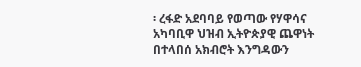፡ ረፋድ አደባባይ የወጣው የሃዋሳና አካባቢዋ ህዝብ ኢትዮጵያዊ ጨዋነት በተላበሰ አክብሮት እንግዳውን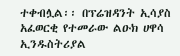ተቀብሏል፡፡ በፕሬዝዳንት ኢሳያስ አፈወርቂ የተመራው ልዑክ ሀዋሳ ኢንዱስትሪያል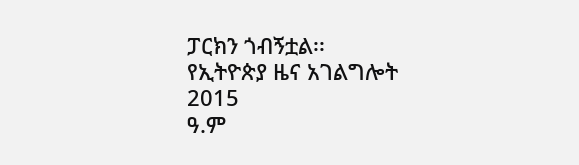ፓርክን ጎብኝቷል፡፡
የኢትዮጵያ ዜና አገልግሎት
2015
ዓ.ም